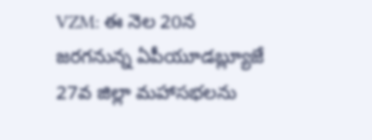VZM: ఈ నెల 20న జరగనున్న ఏపీయూడబ్ల్యూజే 27వ జిల్లా మహాసభలను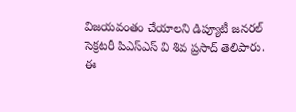విజయవంతం చేయాలని డిప్యూటీ జనరల్ సెక్రటరీ పిఎస్ఎస్ వి శివ ప్రసాద్ తెలిపారు. ఈ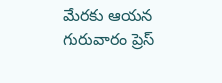మేరకు ఆయన గురువారం ప్రెస్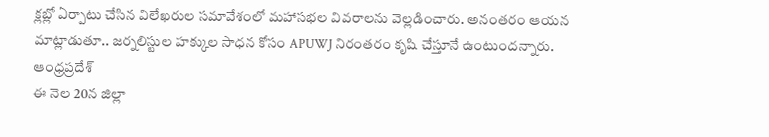క్లబ్లో ఏర్పాటు చేసిన విలేఖరుల సమావేశంలో మహాసభల వివరాలను వెల్లడించారు. అనంతరం ఆయన మాట్లాడుతూ.. జర్నలిస్టుల హక్కుల సాధన కోసం APUWJ నిరంతరం కృషి చేస్తూనే ఉంటుందన్నారు.
ఆంధ్రప్రదేశ్
ఈ నెల 20న జిల్లా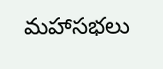మహాసభలు